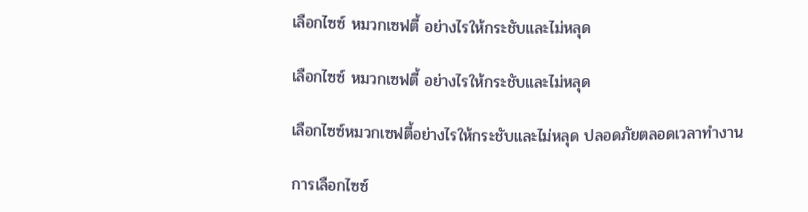เลือกไซซ์ หมวกเซฟตี้ อย่างไรให้กระชับและไม่หลุด

เลือกไซซ์ หมวกเซฟตี้ อย่างไรให้กระชับและไม่หลุด

เลือกไซซ์หมวกเซฟตี้อย่างไรให้กระชับและไม่หลุด ปลอดภัยตลอดเวลาทำงาน

การเลือกไซซ์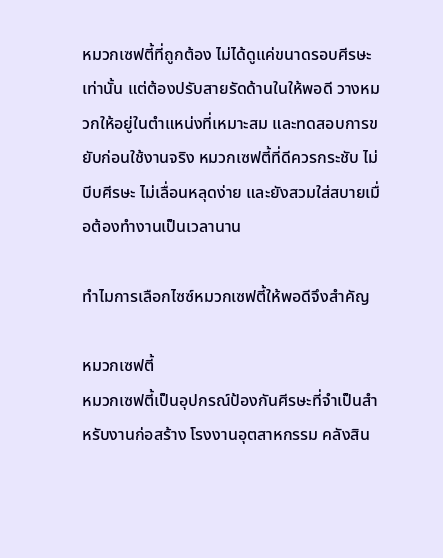หมวกเซฟตี้ที่ถูกต้อง ไม่ได้ดูแค่ขนาดรอบศีรษะเท่านั้น แต่ต้องปรับสายรัดด้านในให้พอดี วางหมวกให้อยู่ในตำแหน่งที่เหมาะสม และทดสอบการขยับก่อนใช้งานจริง หมวกเซฟตี้ที่ดีควรกระชับ ไม่บีบศีรษะ ไม่เลื่อนหลุดง่าย และยังสวมใส่สบายเมื่อต้องทำงานเป็นเวลานาน

ทำไมการเลือกไซซ์หมวกเซฟตี้ให้พอดีจึงสำคัญ

หมวกเซฟตี้
หมวกเซฟตี้เป็นอุปกรณ์ป้องกันศีรษะที่จำเป็นสำหรับงานก่อสร้าง โรงงานอุตสาหกรรม คลังสิน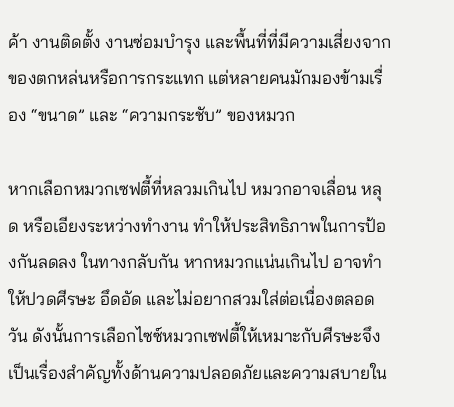ค้า งานติดตั้ง งานซ่อมบำรุง และพื้นที่ที่มีความเสี่ยงจากของตกหล่นหรือการกระแทก แต่หลายคนมักมองข้ามเรื่อง “ขนาด” และ “ความกระชับ” ของหมวก

หากเลือกหมวกเซฟตี้ที่หลวมเกินไป หมวกอาจเลื่อน หลุด หรือเอียงระหว่างทำงาน ทำให้ประสิทธิภาพในการป้องกันลดลง ในทางกลับกัน หากหมวกแน่นเกินไป อาจทำให้ปวดศีรษะ อึดอัด และไม่อยากสวมใส่ต่อเนื่องตลอดวัน ดังนั้นการเลือกไซซ์หมวกเซฟตี้ให้เหมาะกับศีรษะจึงเป็นเรื่องสำคัญทั้งด้านความปลอดภัยและความสบายใน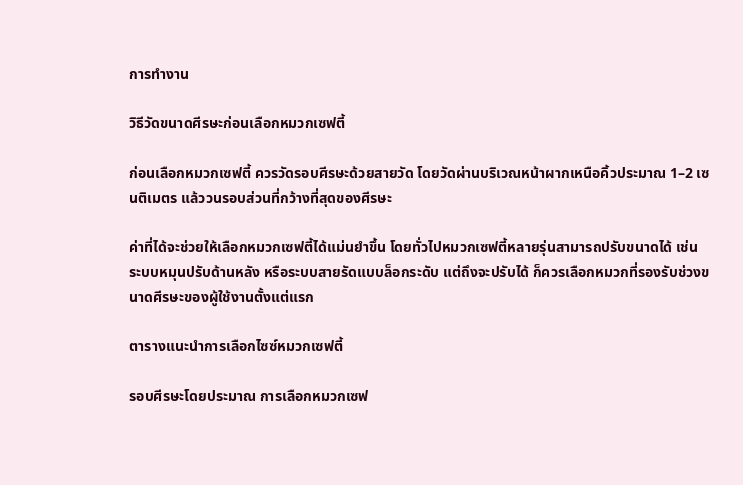การทำงาน

วิธีวัดขนาดศีรษะก่อนเลือกหมวกเซฟตี้

ก่อนเลือกหมวกเซฟตี้ ควรวัดรอบศีรษะด้วยสายวัด โดยวัดผ่านบริเวณหน้าผากเหนือคิ้วประมาณ 1–2 เซนติเมตร แล้ววนรอบส่วนที่กว้างที่สุดของศีรษะ

ค่าที่ได้จะช่วยให้เลือกหมวกเซฟตี้ได้แม่นยำขึ้น โดยทั่วไปหมวกเซฟตี้หลายรุ่นสามารถปรับขนาดได้ เช่น ระบบหมุนปรับด้านหลัง หรือระบบสายรัดแบบล็อกระดับ แต่ถึงจะปรับได้ ก็ควรเลือกหมวกที่รองรับช่วงขนาดศีรษะของผู้ใช้งานตั้งแต่แรก

ตารางแนะนำการเลือกไซซ์หมวกเซฟตี้

รอบศีรษะโดยประมาณ การเลือกหมวกเซฟ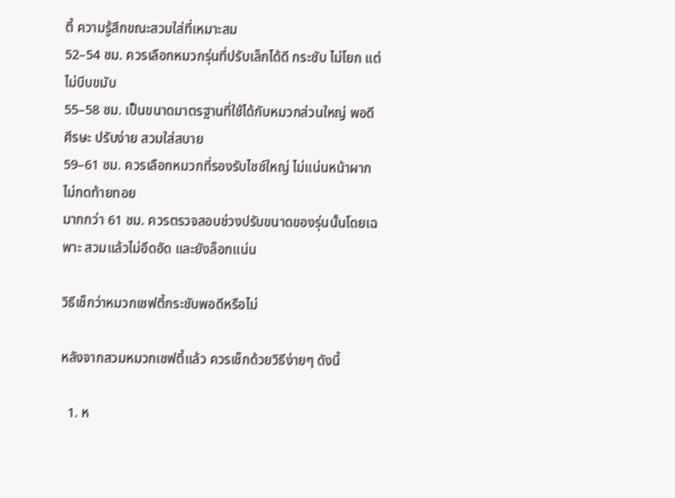ตี้ ความรู้สึกขณะสวมใส่ที่เหมาะสม
52–54 ซม. ควรเลือกหมวกรุ่นที่ปรับเล็กได้ดี กระชับ ไม่โยก แต่ไม่บีบขมับ
55–58 ซม. เป็นขนาดมาตรฐานที่ใช้ได้กับหมวกส่วนใหญ่ พอดีศีรษะ ปรับง่าย สวมใส่สบาย
59–61 ซม. ควรเลือกหมวกที่รองรับไซซ์ใหญ่ ไม่แน่นหน้าผาก ไม่กดท้ายทอย
มากกว่า 61 ซม. ควรตรวจสอบช่วงปรับขนาดของรุ่นนั้นโดยเฉพาะ สวมแล้วไม่อึดอัด และยังล็อกแน่น

วิธีเช็กว่าหมวกเซฟตี้กระชับพอดีหรือไม่

หลังจากสวมหมวกเซฟตี้แล้ว ควรเช็กด้วยวิธีง่ายๆ ดังนี้

  1. ห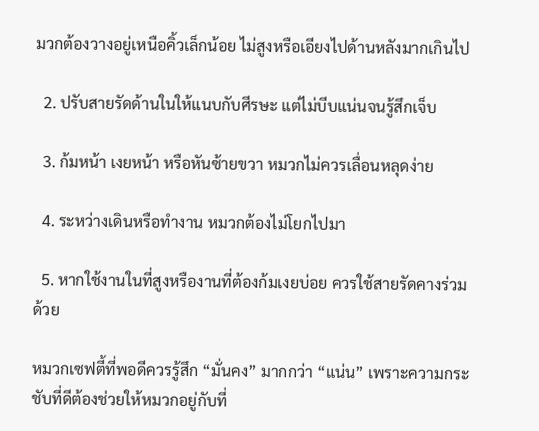มวกต้องวางอยู่เหนือคิ้วเล็กน้อย ไม่สูงหรือเอียงไปด้านหลังมากเกินไป

  2. ปรับสายรัดด้านในให้แนบกับศีรษะ แต่ไม่บีบแน่นจนรู้สึกเจ็บ

  3. ก้มหน้า เงยหน้า หรือหันซ้ายขวา หมวกไม่ควรเลื่อนหลุดง่าย

  4. ระหว่างเดินหรือทำงาน หมวกต้องไม่โยกไปมา

  5. หากใช้งานในที่สูงหรืองานที่ต้องก้มเงยบ่อย ควรใช้สายรัดคางร่วมด้วย

หมวกเซฟตี้ที่พอดีควรรู้สึก “มั่นคง” มากกว่า “แน่น” เพราะความกระชับที่ดีต้องช่วยให้หมวกอยู่กับที่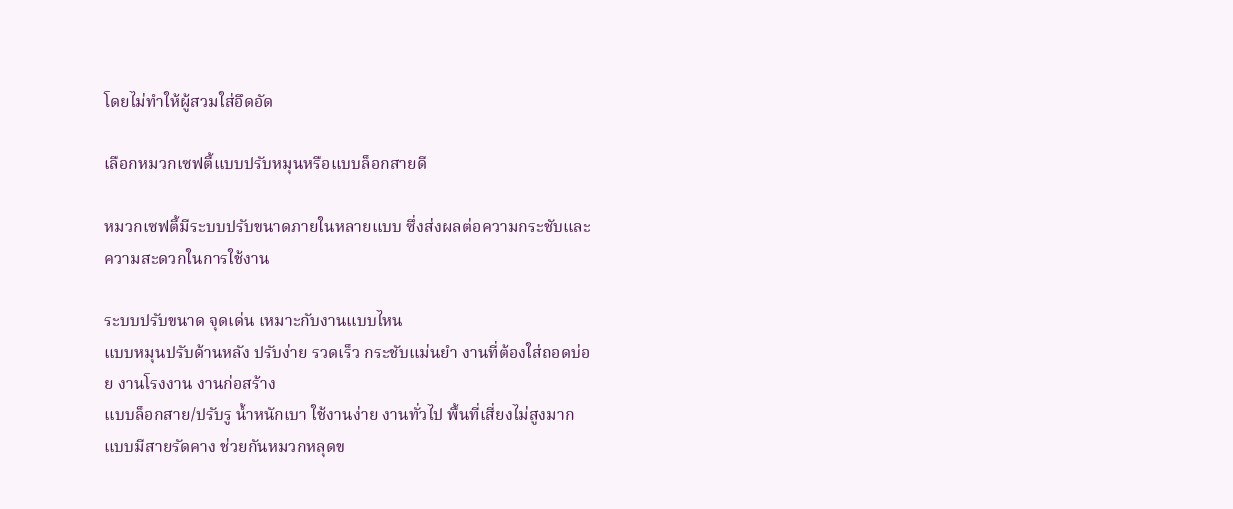โดยไม่ทำให้ผู้สวมใส่อึดอัด

เลือกหมวกเซฟตี้แบบปรับหมุนหรือแบบล็อกสายดี

หมวกเซฟตี้มีระบบปรับขนาดภายในหลายแบบ ซึ่งส่งผลต่อความกระชับและความสะดวกในการใช้งาน

ระบบปรับขนาด จุดเด่น เหมาะกับงานแบบไหน
แบบหมุนปรับด้านหลัง ปรับง่าย รวดเร็ว กระชับแม่นยำ งานที่ต้องใส่ถอดบ่อย งานโรงงาน งานก่อสร้าง
แบบล็อกสาย/ปรับรู น้ำหนักเบา ใช้งานง่าย งานทั่วไป พื้นที่เสี่ยงไม่สูงมาก
แบบมีสายรัดคาง ช่วยกันหมวกหลุดข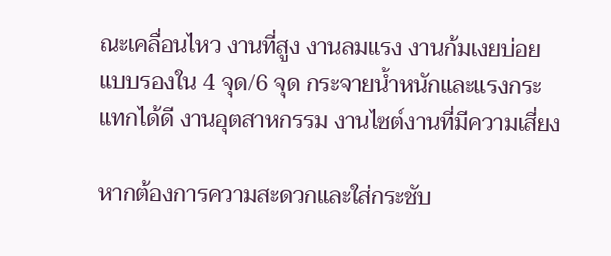ณะเคลื่อนไหว งานที่สูง งานลมแรง งานก้มเงยบ่อย
แบบรองใน 4 จุด/6 จุด กระจายน้ำหนักและแรงกระแทกได้ดี งานอุตสาหกรรม งานไซต์งานที่มีความเสี่ยง

หากต้องการความสะดวกและใส่กระชับ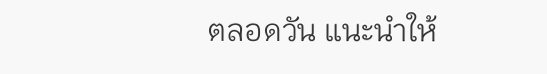ตลอดวัน แนะนำให้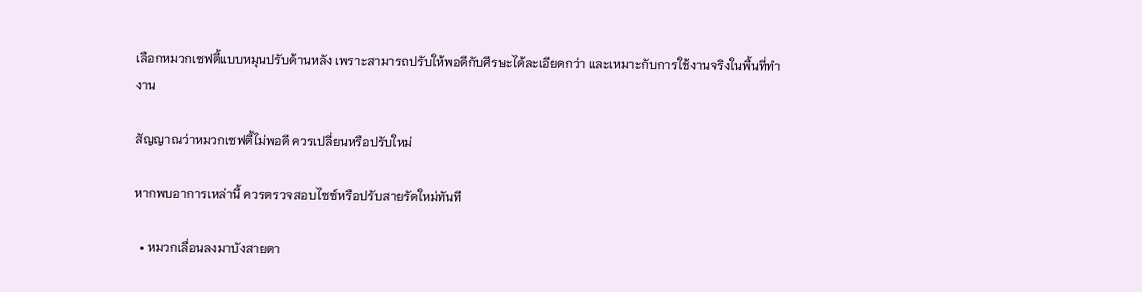เลือกหมวกเซฟตี้แบบหมุนปรับด้านหลัง เพราะสามารถปรับให้พอดีกับศีรษะได้ละเอียดกว่า และเหมาะกับการใช้งานจริงในพื้นที่ทำงาน

สัญญาณว่าหมวกเซฟตี้ไม่พอดี ควรเปลี่ยนหรือปรับใหม่

หากพบอาการเหล่านี้ ควรตรวจสอบไซซ์หรือปรับสายรัดใหม่ทันที

  • หมวกเลื่อนลงมาบังสายตา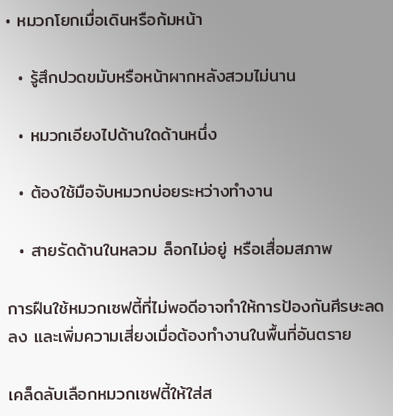• หมวกโยกเมื่อเดินหรือก้มหน้า

  • รู้สึกปวดขมับหรือหน้าผากหลังสวมไม่นาน

  • หมวกเอียงไปด้านใดด้านหนึ่ง

  • ต้องใช้มือจับหมวกบ่อยระหว่างทำงาน

  • สายรัดด้านในหลวม ล็อกไม่อยู่ หรือเสื่อมสภาพ

การฝืนใช้หมวกเซฟตี้ที่ไม่พอดีอาจทำให้การป้องกันศีรษะลดลง และเพิ่มความเสี่ยงเมื่อต้องทำงานในพื้นที่อันตราย

เคล็ดลับเลือกหมวกเซฟตี้ให้ใส่ส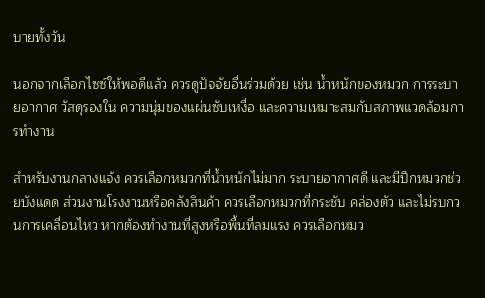บายทั้งวัน

นอกจากเลือกไซซ์ให้พอดีแล้ว ควรดูปัจจัยอื่นร่วมด้วย เช่น น้ำหนักของหมวก การระบายอากาศ วัสดุรองใน ความนุ่มของแผ่นซับเหงื่อ และความเหมาะสมกับสภาพแวดล้อมการทำงาน

สำหรับงานกลางแจ้ง ควรเลือกหมวกที่น้ำหนักไม่มาก ระบายอากาศดี และมีปีกหมวกช่วยบังแดด ส่วนงานโรงงานหรือคลังสินค้า ควรเลือกหมวกที่กระชับ คล่องตัว และไม่รบกวนการเคลื่อนไหว หากต้องทำงานที่สูงหรือพื้นที่ลมแรง ควรเลือกหมว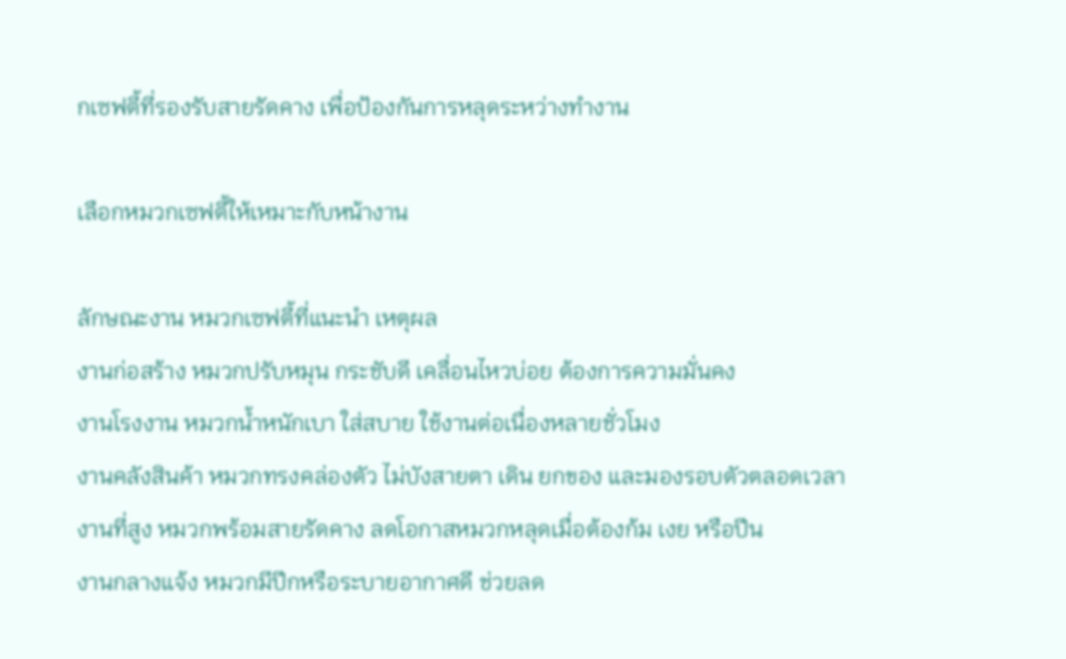กเซฟตี้ที่รองรับสายรัดคาง เพื่อป้องกันการหลุดระหว่างทำงาน

เลือกหมวกเซฟตี้ให้เหมาะกับหน้างาน

ลักษณะงาน หมวกเซฟตี้ที่แนะนำ เหตุผล
งานก่อสร้าง หมวกปรับหมุน กระชับดี เคลื่อนไหวบ่อย ต้องการความมั่นคง
งานโรงงาน หมวกน้ำหนักเบา ใส่สบาย ใช้งานต่อเนื่องหลายชั่วโมง
งานคลังสินค้า หมวกทรงคล่องตัว ไม่บังสายตา เดิน ยกของ และมองรอบตัวตลอดเวลา
งานที่สูง หมวกพร้อมสายรัดคาง ลดโอกาสหมวกหลุดเมื่อต้องก้ม เงย หรือปีน
งานกลางแจ้ง หมวกมีปีกหรือระบายอากาศดี ช่วยลด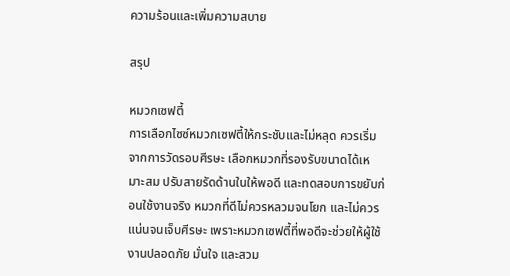ความร้อนและเพิ่มความสบาย

สรุป

หมวกเซฟตี้
การเลือกไซซ์หมวกเซฟตี้ให้กระชับและไม่หลุด ควรเริ่มจากการวัดรอบศีรษะ เลือกหมวกที่รองรับขนาดได้เหมาะสม ปรับสายรัดด้านในให้พอดี และทดสอบการขยับก่อนใช้งานจริง หมวกที่ดีไม่ควรหลวมจนโยก และไม่ควรแน่นจนเจ็บศีรษะ เพราะหมวกเซฟตี้ที่พอดีจะช่วยให้ผู้ใช้งานปลอดภัย มั่นใจ และสวม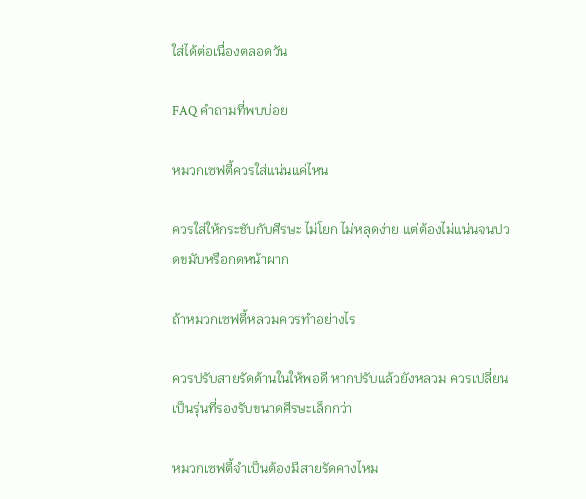ใส่ได้ต่อเนื่องตลอดวัน

FAQ คำถามที่พบบ่อย

หมวกเซฟตี้ควรใส่แน่นแค่ไหน

ควรใส่ให้กระชับกับศีรษะ ไม่โยก ไม่หลุดง่าย แต่ต้องไม่แน่นจนปวดขมับหรือกดหน้าผาก

ถ้าหมวกเซฟตี้หลวมควรทำอย่างไร

ควรปรับสายรัดด้านในให้พอดี หากปรับแล้วยังหลวม ควรเปลี่ยนเป็นรุ่นที่รองรับขนาดศีรษะเล็กกว่า

หมวกเซฟตี้จำเป็นต้องมีสายรัดคางไหม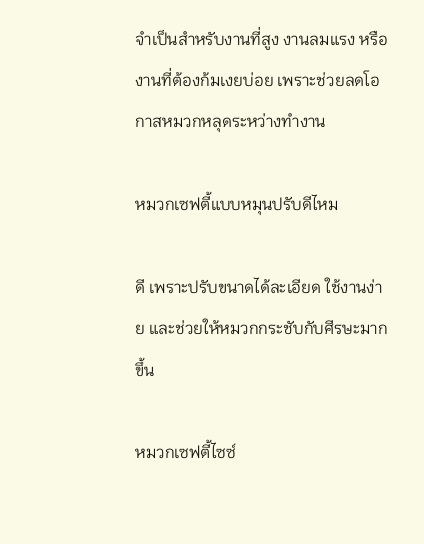จำเป็นสำหรับงานที่สูง งานลมแรง หรืองานที่ต้องก้มเงยบ่อย เพราะช่วยลดโอกาสหมวกหลุดระหว่างทำงาน

หมวกเซฟตี้แบบหมุนปรับดีไหม

ดี เพราะปรับขนาดได้ละเอียด ใช้งานง่าย และช่วยให้หมวกกระชับกับศีรษะมากขึ้น

หมวกเซฟตี้ไซซ์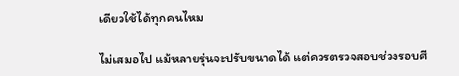เดียวใช้ได้ทุกคนไหม

ไม่เสมอไป แม้หลายรุ่นจะปรับขนาดได้ แต่ควรตรวจสอบช่วงรอบศี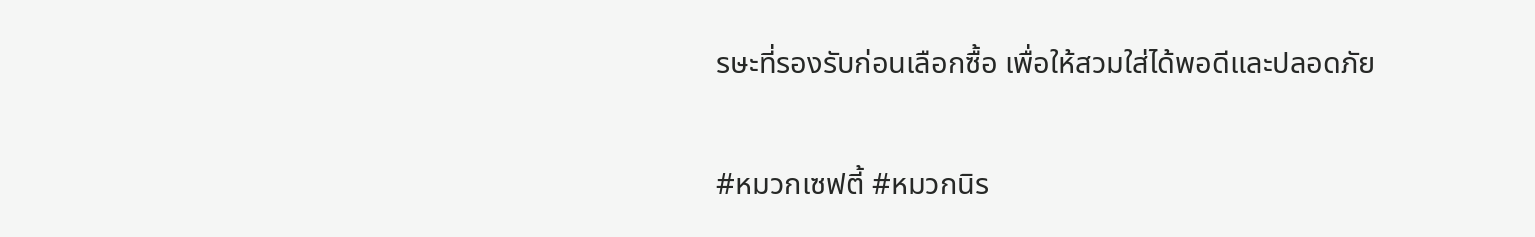รษะที่รองรับก่อนเลือกซื้อ เพื่อให้สวมใส่ได้พอดีและปลอดภัย


#หมวกเซฟตี้ #หมวกนิร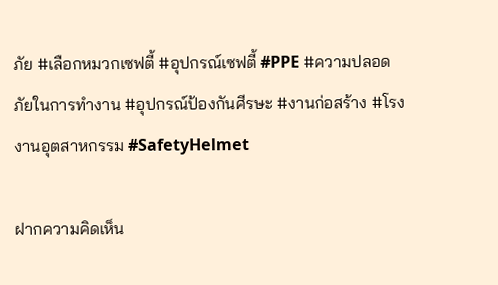ภัย #เลือกหมวกเซฟตี้ #อุปกรณ์เซฟตี้ #PPE #ความปลอดภัยในการทำงาน #อุปกรณ์ป้องกันศีรษะ #งานก่อสร้าง #โรงงานอุตสาหกรรม #SafetyHelmet

ฝากความคิดเห็น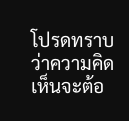โปรดทราบว่าความคิดเห็นจะต้อ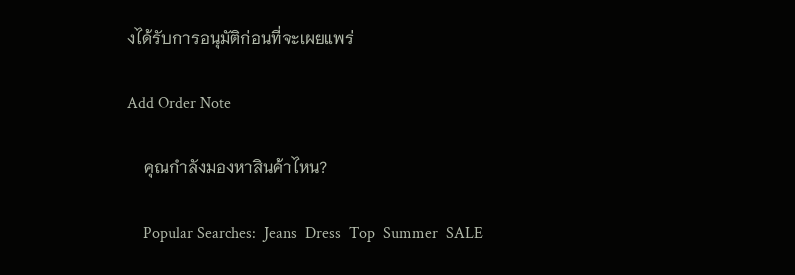งได้รับการอนุมัติก่อนที่จะเผยแพร่

Add Order Note

    คุณกำลังมองหาสินค้าไหน?

    Popular Searches:  Jeans  Dress  Top  Summer  SALE